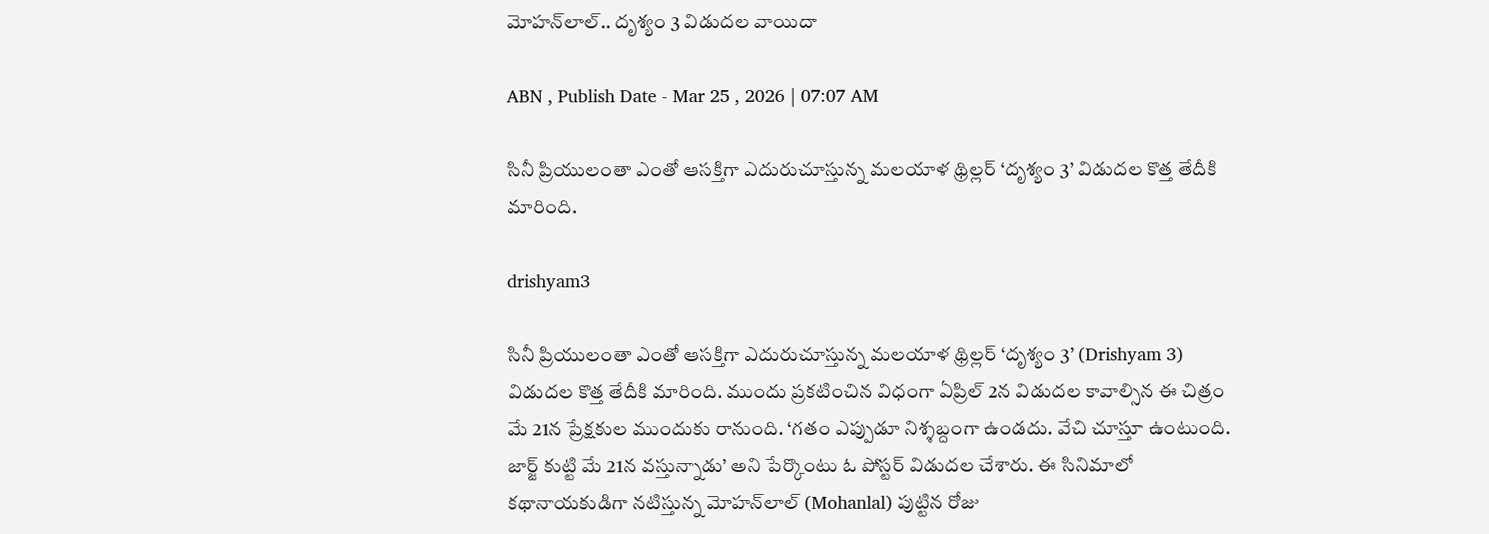మోహన్‌లాల్.. దృశ్యం 3 విడుదల వాయిదా

ABN , Publish Date - Mar 25 , 2026 | 07:07 AM

సినీ ప్రియులంతా ఎంతో ఆసక్తిగా ఎదురుచూస్తున్న మలయాళ థ్రిల్లర్‌ ‘దృశ్యం 3’ విడుదల కొత్త‌ తేదీకి మారింది.

drishyam3

సినీ ప్రియులంతా ఎంతో ఆసక్తిగా ఎదురుచూస్తున్న మలయాళ థ్రిల్లర్‌ ‘దృశ్యం 3’ (Drishyam 3) విడుదల కొత్త‌ తేదీకి మారింది. ముందు ప్రకటించిన విధంగా ఏప్రిల్‌ 2న విడుదల కావాల్సిన ఈ చిత్రం మే 21న ప్రేక్షకుల ముందుకు రానుంది. ‘గతం ఎప్పుడూ నిశ్శబ్దంగా ఉండదు. వేచి చూస్తూ ఉంటుంది. జార్జ్‌ కుట్టి మే 21న వస్తున్నాడు’ అని పేర్కొంటు ఓ పోస్టర్‌ విడుదల చేశారు. ఈ సినిమాలో కథానాయకుడిగా నటిస్తున్న మోహన్‌లాల్ (Mohanlal) పుట్టిన రోజు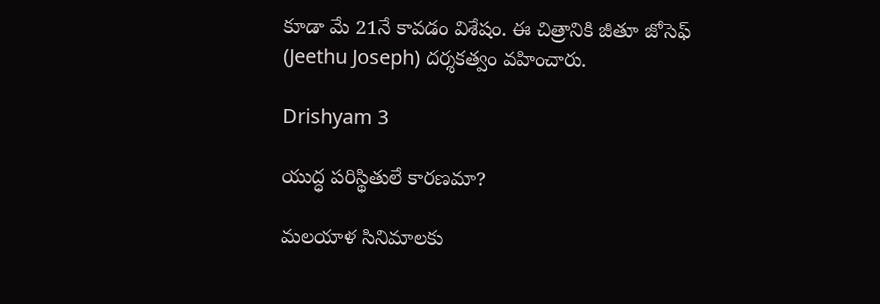కూడా మే 21నే కావడం విశేషం. ఈ చిత్రానికి జీతూ జోసెఫ్ (Jeethu Joseph) దర్శకత్వం వహించారు.

Drishyam 3

యుద్ధ పరిస్థితులే కారణమా?

మలయాళ సినిమాలకు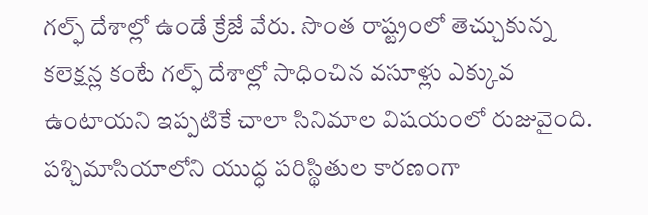గల్ఫ్‌ దేశాల్లో ఉండే క్రేజే వేరు. సొంత రాష్ట్రంలో తెచ్చుకున్న కలెక్షన్ల కంటే గల్ఫ్‌ దేశాల్లో సాధించిన వసూళ్లు ఎక్కువ ఉంటాయని ఇప్పటికే చాలా సినిమాల విషయంలో రుజువైంది. పశ్చిమాసియాలోని యుద్ధ పరిస్థితుల కారణంగా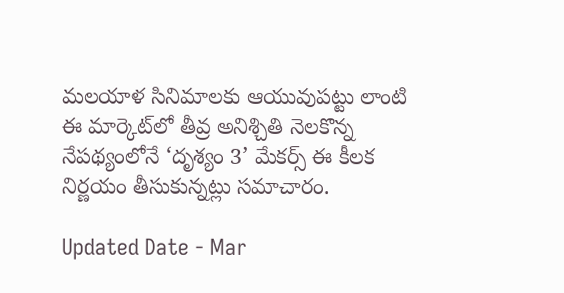మలయాళ సినిమాలకు ఆయువుపట్టు లాంటి ఈ మార్కెట్‌లో తీవ్ర అనిశ్చితి నెలకొన్న నేపథ్యంలోనే ‘దృశ్యం 3’ మేకర్స్‌ ఈ కీలక నిర్ణయం తీసుకున్నట్లు సమాచారం.

Updated Date - Mar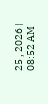25 , 2026 | 08:52 AM